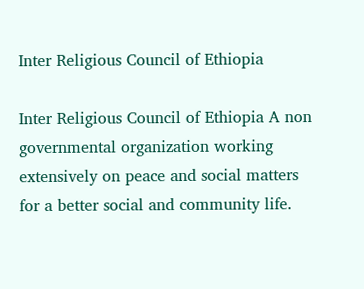Inter Religious Council of Ethiopia

Inter Religious Council of Ethiopia A non governmental organization working extensively on peace and social matters for a better social and community life.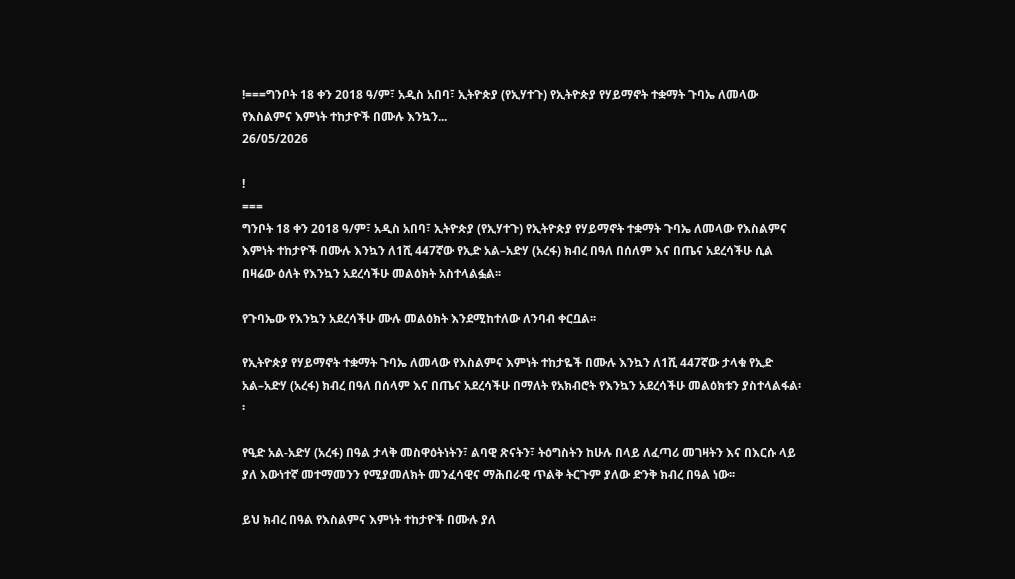!===ግንቦት 18 ቀን 2018 ዓ/ም፣ አዲስ አበባ፣ ኢትዮጵያ (የኢሃተጉ) የኢትዮጵያ የሃይማኖት ተቋማት ጉባኤ ለመላው የእስልምና እምነት ተከታዮች በሙሉ እንኳን...
26/05/2026

!
===
ግንቦት 18 ቀን 2018 ዓ/ም፣ አዲስ አበባ፣ ኢትዮጵያ (የኢሃተጉ) የኢትዮጵያ የሃይማኖት ተቋማት ጉባኤ ለመላው የእስልምና እምነት ተከታዮች በሙሉ እንኳን ለ1ሺ 447ኛው የኢድ አል–አድሃ (አረፋ) ክብረ በዓለ በሰለም እና በጤና አደረሳችሁ ሲል በዛሬው ዕለት የእንኳን አደረሳችሁ መልዕክት አስተላልፏል፡፡

የጉባኤው የእንኳን አደረሳችሁ ሙሉ መልዕክት እንደሚከተለው ለንባብ ቀርቧል፡፡

የኢትዮጵያ የሃይማኖት ተቋማት ጉባኤ ለመላው የእስልምና እምነት ተከታዬች በሙሉ እንኳን ለ1ሺ 447ኛው ታላቁ የኢድ አል–አድሃ (አረፋ) ክብረ በዓለ በሰላም እና በጤና አደረሳችሁ በማለት የአክብሮት የእንኳን አደረሳችሁ መልዕክቱን ያስተላልፋል፡፡

የዒድ አል-አድሃ (አረፋ) በዓል ታላቅ መስዋዕትነትን፣ ልባዊ ጽናትን፣ ትዕግስትን ከሁሉ በላይ ለፈጣሪ መገዛትን እና በእርሱ ላይ ያለ እውነተኛ መተማመንን የሚያመለክት መንፈሳዊና ማሕበራዊ ጥልቅ ትርጉም ያለው ድንቅ ክብረ በዓል ነው፡፡

ይህ ክብረ በዓል የእስልምና እምነት ተከታዮች በሙሉ ያለ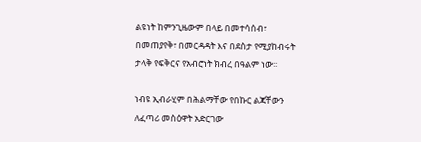ልዩነት ከምንጊዜውም በላይ በመተሳሰብ፣ በመጠያየቅ፣ በመርዳዳት እና በደስታ የሚያከብሩት ታላቅ የፍቅርና የአብሮነት ክብረ በዓልም ነው፡፡

ነብዩ ኢብራሂም በሕልማቸው የበኩር ልጃቸውን ለፈጣሪ መስዕዋት አድርገው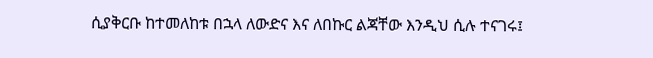ሲያቅርቡ ከተመለከቱ በኋላ ለውድና እና ለበኩር ልጃቸው እንዲህ ሲሉ ተናገሩ፤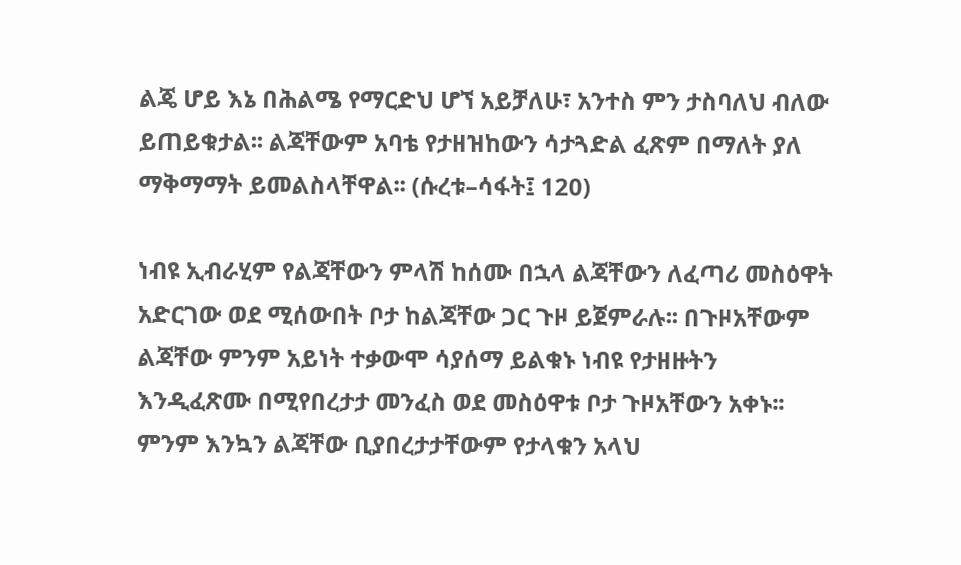ልጄ ሆይ እኔ በሕልሜ የማርድህ ሆኘ አይቻለሁ፣ አንተስ ምን ታስባለህ ብለው ይጠይቁታል፡፡ ልጃቸውም አባቴ የታዘዝከውን ሳታጓድል ፈጽም በማለት ያለ ማቅማማት ይመልስላቸዋል፡፡ (ሱረቱ–ሳፋት፤ 120)

ነብዩ ኢብራሂም የልጃቸውን ምላሽ ከሰሙ በኋላ ልጃቸውን ለፈጣሪ መስዕዋት አድርገው ወደ ሚሰውበት ቦታ ከልጃቸው ጋር ጉዞ ይጀምራሉ፡፡ በጉዞአቸውም ልጃቸው ምንም አይነት ተቃውሞ ሳያሰማ ይልቁኑ ነብዩ የታዘዙትን እንዲፈጽሙ በሚየበረታታ መንፈስ ወደ መስዕዋቱ ቦታ ጉዞአቸውን አቀኑ፡፡ ምንም እንኳን ልጃቸው ቢያበረታታቸውም የታላቁን አላህ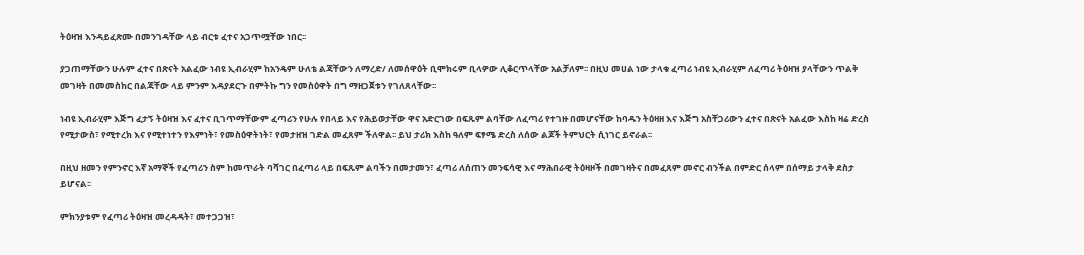ትዕዛዝ እንዳይፈጽሙ በመንገዳቸው ላይ ብርቱ ፈተና አጋጥሟቸው ነበር፡፡

ያጋጠማቸውን ሁሉም ፈተና በጽናት አልፈው ነብዩ ኢብራሂም ከአንዴም ሁለቴ ልጃቸውን ለማረድ/ ለመሰዋዕት ቢሞክሩም ቢላዎው ሊቆርጥላቸው አልቻለም፡፡ በዚህ መሀል ነው ታላቁ ፈጣሪ ነብዩ ኢብራሂም ለፈጣሪ ትዕዛዝ ያላቸውን ጥልቅ መገዛት በመመስከር በልጃቸው ላይ ምንም እዳያደርጉ በምትኩ ግን የመስዕዋት በግ ማዘጋጀቱን የገለጸላቸው፡፡

ነብዩ ኢብራሂም እጅግ ፈታኝ ትዕዛዝ እና ፈተና ቢገጥማቸውም ፈጣሪን የሁሉ የበላይ እና የሕይወታቸው ዋና አድርገው በፍጹም ልባቸው ለፈጣሪ የተገዙ በመሆናቸው ከባዱን ትዕዛዘ እና እጅግ አስቸጋሪውን ፈተና በጽናት አልፈው እስከ ዛሬ ድረስ የሚታውስ፣ የሚተረክ እና የሚተነተን የእምነት፣ የመስዕዋትነት፣ የመታዘዝ ገድል መፈጸም ችለዋል፡፡ ይህ ታሪክ እስከ ዓለም ፍፃሜ ድረስ ለሰው ልጆች ትምህርት ሲነገር ይኖራል፡፡

በዚህ ዘመን የምንኖር እኛ አማኞች የፈጣሪን ስም ከመጥራት ባሻገር በፈጣሪ ላይ በፍጹም ልባችን በመታመን፣ ፈጣሪ ለሰጠን መንፍሳዊ እና ማሕበራዊ ትዕዛዞች በመገዛትና በመፈጸም መኖር ብንችል በምድር ሰላም በሰማይ ታላቅ ደስታ ይሆናል፡፡

ምክንያቱም የፈጣሪ ትዕዛዝ መረዳዳት፣ መተጋጋዝ፣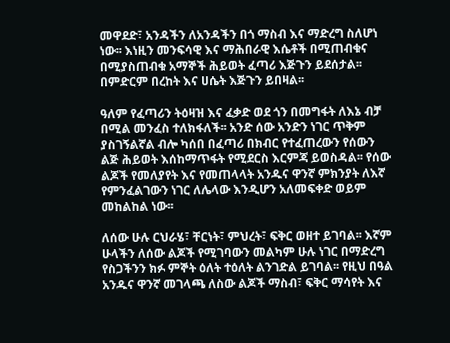መዋደድ፣ አንዳችን ለአንዳችን በጎ ማስብ እና ማድረግ ስለሆነ ነው፡፡ እነዚን መንፍሳዊ እና ማሕበራዊ እሴቶች በሚጠብቁና በሚያስጠብቁ አማኞች ሕይወት ፈጣሪ እጅጉን ይደሰታል፡፡ በምድርም በረከት እና ሀሴት እጅጉን ይበዛል፡፡

ዓለም የፈጣሪን ትዕዛዝ እና ፈቃድ ወደ ጎን በመግፋት ለእኔ ብቻ በሚል መንፈስ ተለክፋለች፡፡ አንድ ሰው አንድን ነገር ጥቅም ያስገኝልኛል ብሎ ካሰበ በፈጣሪ በክብር የተፈጠረውን የሰውን ልጅ ሕይወት እሰከማጥፋት የሚደርስ እርምጃ ይወስዳል፡፡ የሰው ልጆች የመለያየት እና የመጠላላት አንዱና ዋንኛ ምክንያት ለእኛ የምንፈልገውን ነገር ለሌላው እንዲሆን አለመፍቀድ ወይም መከልከል ነው፡፡

ለሰው ሁሉ ርህራሄ፣ ቸርነት፣ ምህረት፣ ፍቅር ወዘተ ይገባል፡፡ እኛም ሁላችን ለሰው ልጆች የሚገባውን መልካም ሁሉ ነገር በማድረግ የስጋችንን ክፉ ምኞት ዕለት ተዕለት ልንገድል ይገባል፡፡ የዚህ በዓል አንዱና ዋንኛ መገላጫ ለስው ልጆች ማስብ፣ ፍቅር ማሳየት እና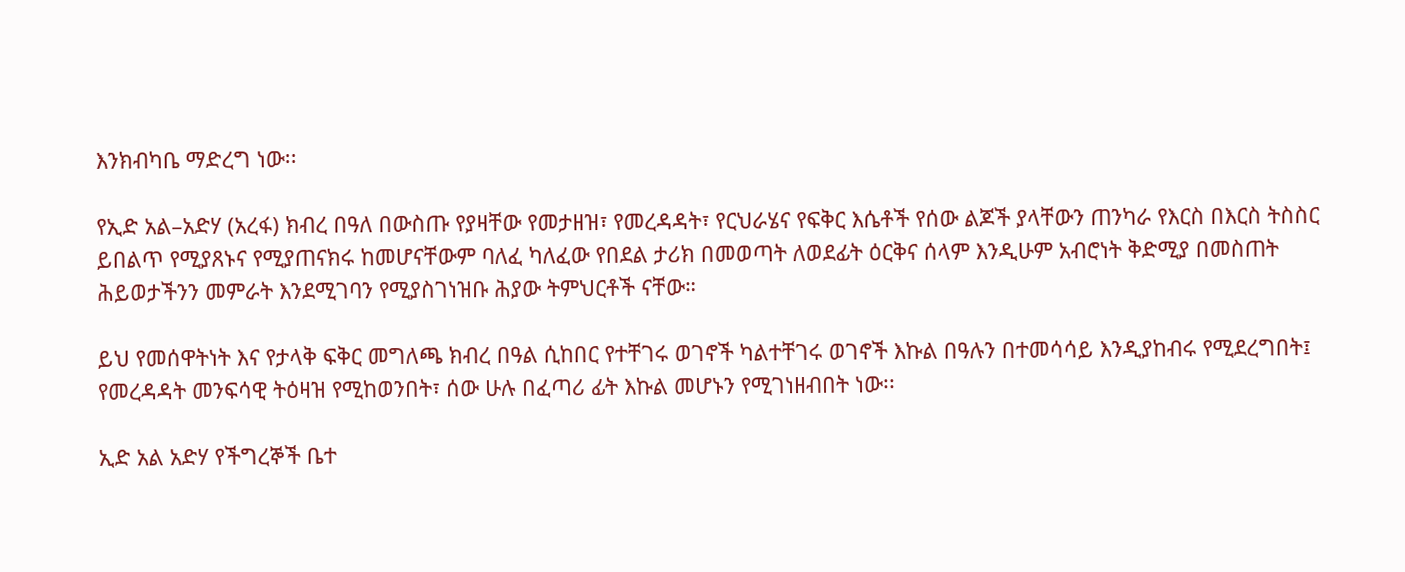እንክብካቤ ማድረግ ነው፡፡

የኢድ አል–አድሃ (አረፋ) ክብረ በዓለ በውስጡ የያዛቸው የመታዘዝ፣ የመረዳዳት፣ የርህራሄና የፍቅር እሴቶች የሰው ልጆች ያላቸውን ጠንካራ የእርስ በእርስ ትስስር ይበልጥ የሚያጸኑና የሚያጠናክሩ ከመሆናቸውም ባለፈ ካለፈው የበደል ታሪክ በመወጣት ለወደፊት ዕርቅና ሰላም እንዲሁም አብሮነት ቅድሚያ በመስጠት ሕይወታችንን መምራት እንደሚገባን የሚያስገነዝቡ ሕያው ትምህርቶች ናቸው።

ይህ የመሰዋትነት እና የታላቅ ፍቅር መግለጫ ክብረ በዓል ሲከበር የተቸገሩ ወገኖች ካልተቸገሩ ወገኖች እኩል በዓሉን በተመሳሳይ እንዲያከብሩ የሚደረግበት፤ የመረዳዳት መንፍሳዊ ትዕዛዝ የሚከወንበት፣ ሰው ሁሉ በፈጣሪ ፊት እኩል መሆኑን የሚገነዘብበት ነው፡፡

ኢድ አል አድሃ የችግረኞች ቤተ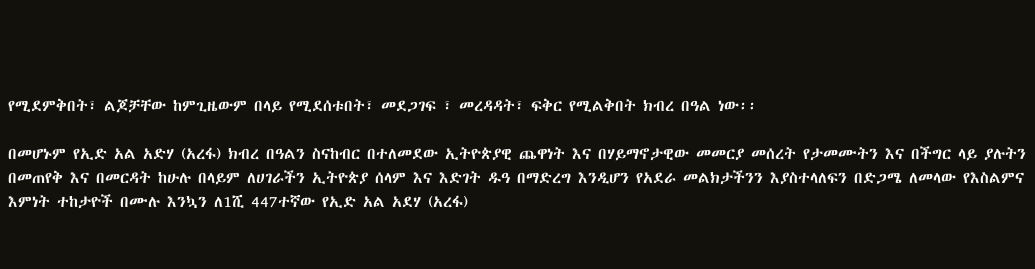የሚደምቅበት፣ ልጆቻቸው ከምጊዜውም በላይ የሚደሰቱበት፣ መደጋገፍ ፣ መረዳዳት፣ ፍቅር የሚልቅበት ክብረ በዓል ነው፡፡

በመሆኑም የኢድ አል አድሃ (አረፋ) ክብረ በዓልን ስናከብር በተለመደው ኢትዮጵያዊ ጨዋነት እና በሃይማኖታዊው መመርያ መሰረት የታመሙትን እና በችግር ላይ ያሉትን በመጠየቅ እና በመርዳት ከሁሉ በላይም ለሀገራችን ኢትዮጵያ ሰላም እና እድገት ዱዓ በማድረግ እንዲሆን የአደራ መልክታችንን እያስተላለፍን በድጋሜ ለመላው የእስልምና እምነት ተከታዮች በሙሉ እንኳን ለ1ሺ 447ተኛው የኢድ አል አደሃ (አረፋ)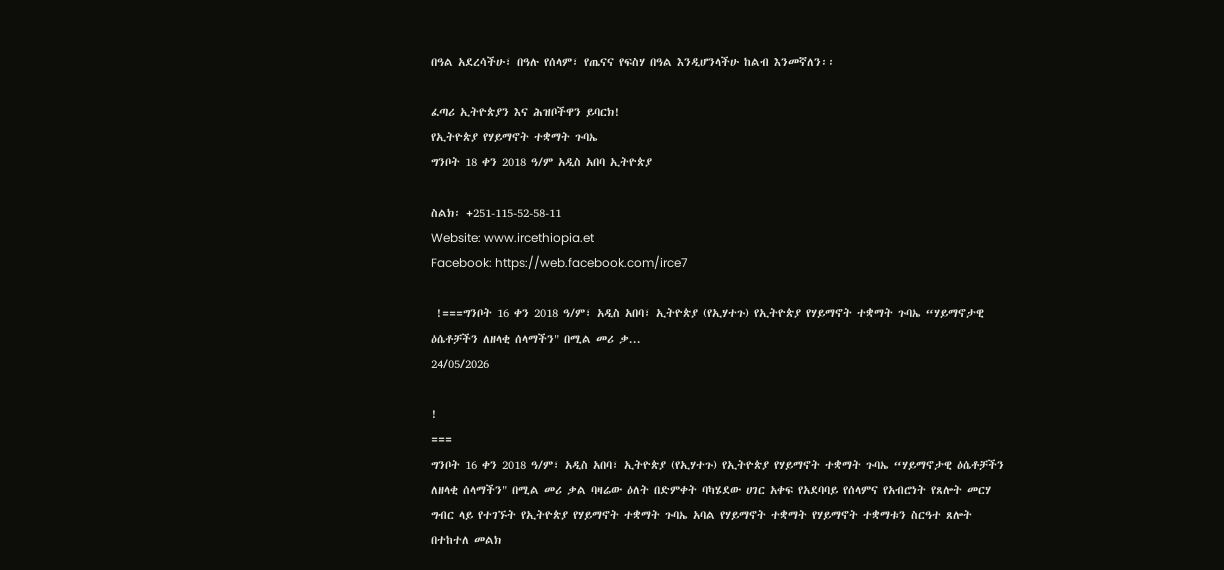በዓል አደረሳችሁ፣ በዓሉ የሰላም፣ የጤናና የፍስሃ በዓል እንዲሆንላችሁ ከልብ እንመኛለን፡፡

ፈጣሪ ኢትዮጵያን እና ሕዝቦችዋን ይባርክ!
የኢትዮጵያ የሃይማኖት ተቋማት ጉባኤ
ግንቦት 18 ቀን 2018 ዓ/ም አዲስ አበባ ኢትዮጵያ

ስልክ፡ +251-115-52-58-11
Website: www.ircethiopia.et
Facebook: https://web.facebook.com/irce7

 !===ግንቦት 16 ቀን 2018 ዓ/ም፣ አዲስ አበባ፣ ኢትዮጵያ (የኢሃተጉ) የኢትዮጵያ የሃይማኖት ተቋማት ጉባኤ “ሃይማኖታዊ ዕሴቶቻችን ለዘላቂ ሰላማችን" በሚል መሪ ቃ...
24/05/2026

!
===
ግንቦት 16 ቀን 2018 ዓ/ም፣ አዲስ አበባ፣ ኢትዮጵያ (የኢሃተጉ) የኢትዮጵያ የሃይማኖት ተቋማት ጉባኤ “ሃይማኖታዊ ዕሴቶቻችን ለዘላቂ ሰላማችን" በሚል መሪ ቃል ባዛሬው ዕለት በድምቀት ባካሄደው ሀገር አቀፍ የአደባባይ የሰላምና የአብሮነት የጸሎት መርሃ ግብር ላይ የተገኙት የኢትዮጵያ የሃይማኖት ተቋማት ጉባኤ አባል የሃይማኖት ተቋማት የሃይማኖት ተቋማቱን ስርዓተ ጸሎት በተከተለ መልክ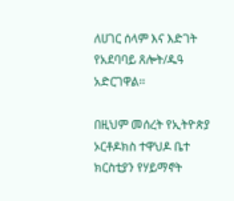ለሀገር ሰላም እና እድገት የአደባባይ ጸሎት/ዱዓ አድርገዋል፡፡

በዚህም መሰረት የኢትዮጵያ ኦርቶዶክስ ተዋህዶ ቤተ ክርስቲያን የሃይማኖት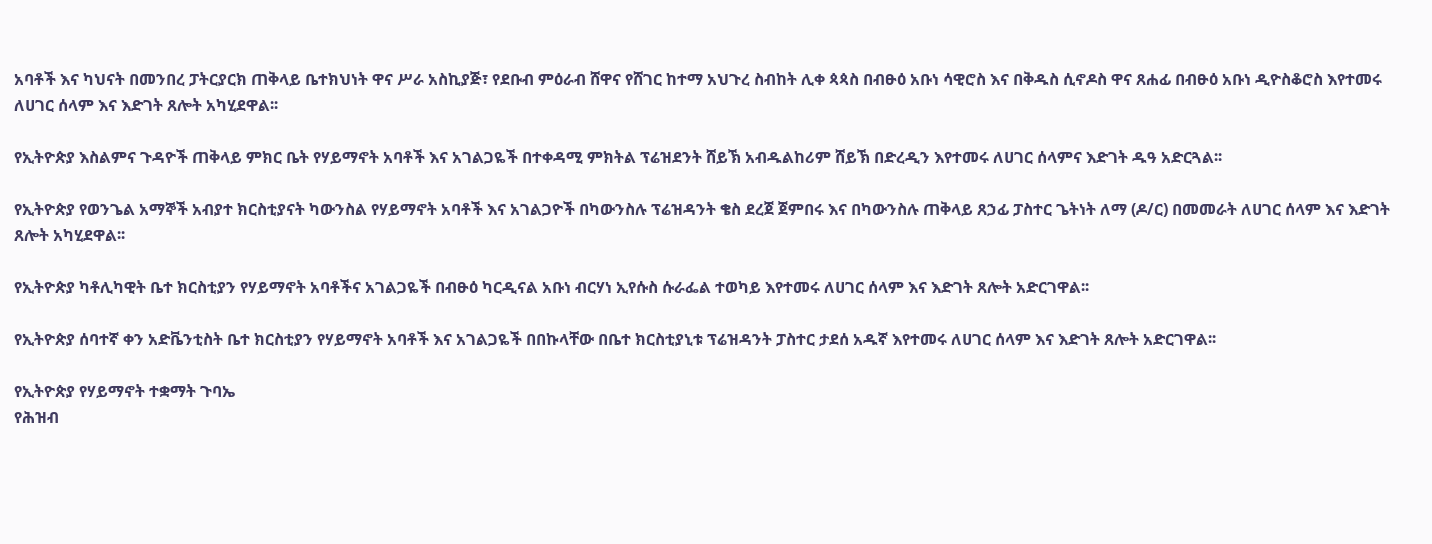አባቶች እና ካህናት በመንበረ ፓትርያርክ ጠቅላይ ቤተክህነት ዋና ሥራ አስኪያጅ፣ የደቡብ ምዕራብ ሸዋና የሸገር ከተማ አህጉረ ስብከት ሊቀ ጳጳስ በብፁዕ አቡነ ሳዊሮስ እና በቅዱስ ሲኖዶስ ዋና ጸሐፊ በብፁዕ አቡነ ዲዮስቆሮስ እየተመሩ ለሀገር ሰላም እና እድገት ጸሎት አካሂደዋል፡፡

የኢትዮጵያ እስልምና ጉዳዮች ጠቅላይ ምክር ቤት የሃይማኖት አባቶች እና አገልጋዬች በተቀዳሚ ምክትል ፕሬዝደንት ሸይኽ አብዱልከሪም ሸይኽ በድረዲን እየተመሩ ለሀገር ሰላምና እድገት ዱዓ አድርጓል፡፡

የኢትዮጵያ የወንጌል አማኞች አብያተ ክርስቲያናት ካውንስል የሃይማኖት አባቶች እና አገልጋዮች በካውንስሉ ፕሬዝዳንት ቄስ ደረጀ ጀምበሩ እና በካውንስሉ ጠቅላይ ጸኃፊ ፓስተር ጌትነት ለማ (ዶ/ር) በመመራት ለሀገር ሰላም እና እድገት ጸሎት አካሂደዋል፡፡

የኢትዮጵያ ካቶሊካዊት ቤተ ክርስቲያን የሃይማኖት አባቶችና አገልጋዬች በብፁዕ ካርዲናል አቡነ ብርሃነ ኢየሱስ ሱራፌል ተወካይ እየተመሩ ለሀገር ሰላም እና እድገት ጸሎት አድርገዋል፡፡

የኢትዮጵያ ሰባተኛ ቀን አድቬንቲስት ቤተ ክርስቲያን የሃይማኖት አባቶች እና አገልጋዬች በበኩላቸው በቤተ ክርስቲያኒቱ ፕሬዝዳንት ፓስተር ታደሰ አዱኛ እየተመሩ ለሀገር ሰላም እና እድገት ጸሎት አድርገዋል፡፡

የኢትዮጵያ የሃይማኖት ተቋማት ጉባኤ
የሕዝብ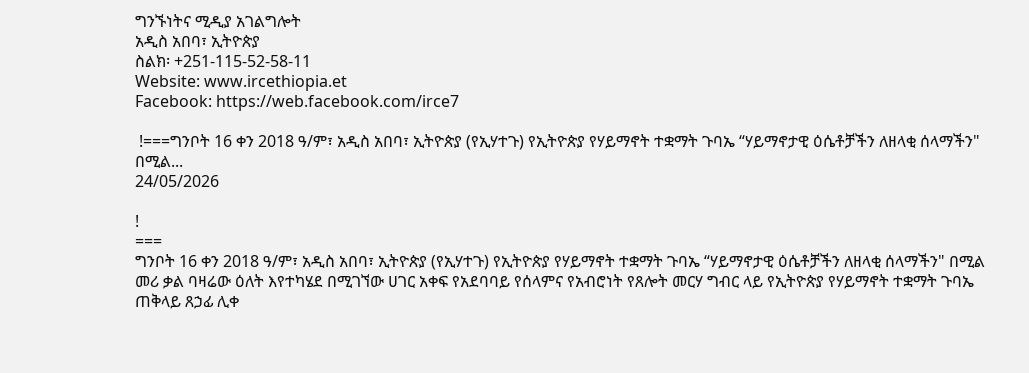ግንኙነትና ሚዲያ አገልግሎት
አዲስ አበባ፣ ኢትዮጵያ
ስልክ፡ +251-115-52-58-11
Website: www.ircethiopia.et
Facebook: https://web.facebook.com/irce7

 !===ግንቦት 16 ቀን 2018 ዓ/ም፣ አዲስ አበባ፣ ኢትዮጵያ (የኢሃተጉ) የኢትዮጵያ የሃይማኖት ተቋማት ጉባኤ “ሃይማኖታዊ ዕሴቶቻችን ለዘላቂ ሰላማችን" በሚል...
24/05/2026

!
===
ግንቦት 16 ቀን 2018 ዓ/ም፣ አዲስ አበባ፣ ኢትዮጵያ (የኢሃተጉ) የኢትዮጵያ የሃይማኖት ተቋማት ጉባኤ “ሃይማኖታዊ ዕሴቶቻችን ለዘላቂ ሰላማችን" በሚል መሪ ቃል ባዛሬው ዕለት እየተካሄደ በሚገኘው ሀገር አቀፍ የአደባባይ የሰላምና የአብሮነት የጸሎት መርሃ ግብር ላይ የኢትዮጵያ የሃይማኖት ተቋማት ጉባኤ ጠቅላይ ጸኃፊ ሊቀ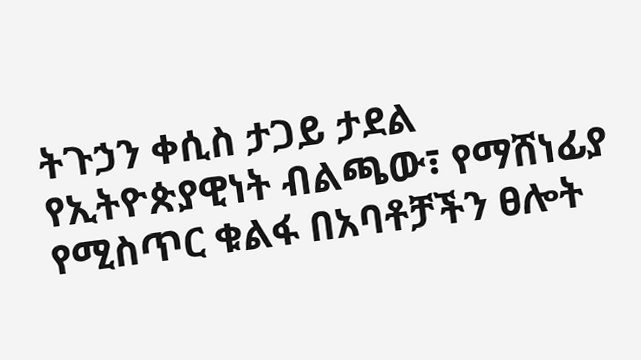ትጉኃን ቀሲስ ታጋይ ታደል የኢትዮጵያዊነት ብልጫው፣ የማሸነፊያ የሚስጥር ቁልፋ በአባቶቻችን ፀሎት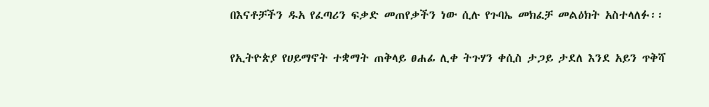በእናቶቻችን ዱአ የፈጣሪን ፍቃድ መጠየቃችን ነው ሲሉ የጉባኤ መክፈቻ መልዕክት አስተላለፉ፡፡

የኢትዮጵያ የሀይማኖት ተቋማት ጠቅላይ ፀሐፊ ሊቀ ትጉሃን ቀሲስ ታጋይ ታደለ እንደ አይን ጥቅሻ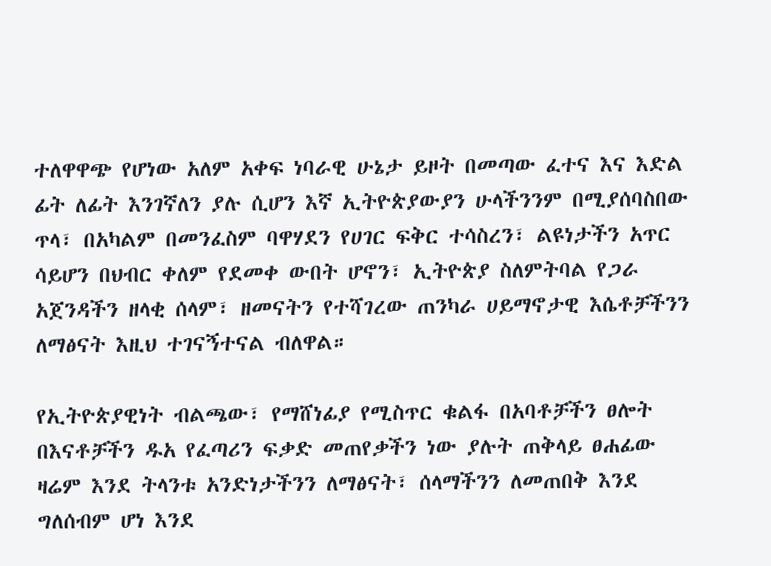ተለዋዋጭ የሆነው አለም አቀፍ ነባራዊ ሁኔታ ይዞት በመጣው ፈተና እና እድል ፊት ለፊት እንገኛለን ያሉ ሲሆን እኛ ኢትዮጵያውያን ሁላችንንም በሚያሰባስበው ጥላ፣ በአካልም በመንፈስም ባዋሃደን የሀገር ፍቅር ተሳስረን፣ ልዩነታችን አጥር ሳይሆን በህብር ቀለም የደመቀ ውበት ሆኖን፣ ኢትዮጵያ ስለምትባል የጋራ አጀንዳችን ዘላቂ ሰላም፣ ዘመናትን የተሻገረው ጠንካራ ሀይማኖታዊ እሴቶቻችንን ለማፅናት እዚህ ተገናኝተናል ብለዋል።

የኢትዮጵያዊነት ብልጫው፣ የማሸነፊያ የሚስጥር ቁልፋ በአባቶቻችን ፀሎት በእናቶቻችን ዱአ የፈጣሪን ፍቃድ መጠየቃችን ነው ያሉት ጠቅላይ ፀሐፊው ዛሬም እንደ ትላንቱ አንድነታችንን ለማፅናት፣ ሰላማችንን ለመጠበቅ እንደ ግለሰብም ሆነ እንደ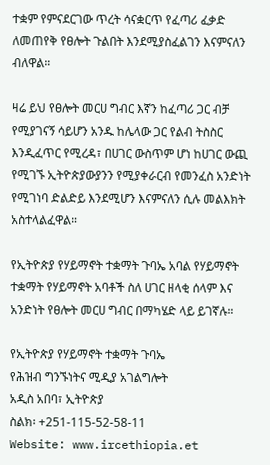ተቋም የምናደርገው ጥረት ሳናቋርጥ የፈጣሪ ፈቃድ ለመጠየቅ የፀሎት ጉልበት እንደሚያስፈልገን እናምናለን ብለዋል።

ዛሬ ይህ የፀሎት መርሀ ግብር እኛን ከፈጣሪ ጋር ብቻ የሚያገናኝ ሳይሆን አንዱ ከሌላው ጋር የልብ ትስስር እንዲፈጥር የሚረዳ፣ በሀገር ውስጥም ሆነ ከሀገር ውጪ የሚገኙ ኢትዮጵያውያንን የሚያቀራርብ የመንፈስ አንድነት የሚገነባ ድልድይ እንደሚሆን እናምናለን ሲሉ መልእክት አስተላልፈዋል።

የኢትዮጵያ የሃይማኖት ተቋማት ጉባኤ አባል የሃይማኖት ተቋማት የሃይማኖት አባቶች ስለ ሀገር ዘላቂ ሰላም እና አንድነት የፀሎት መርሀ ግብር በማካሄድ ላይ ይገኛሉ።

የኢትዮጵያ የሃይማኖት ተቋማት ጉባኤ
የሕዝብ ግንኙነትና ሚዲያ አገልግሎት
አዲስ አበባ፣ ኢትዮጵያ
ስልክ፡ +251-115-52-58-11
Website: www.ircethiopia.et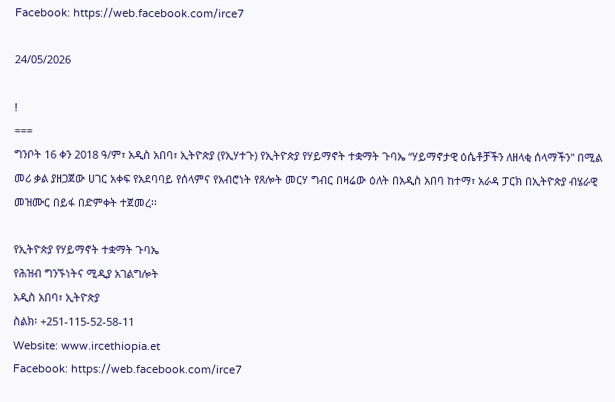Facebook: https://web.facebook.com/irce7

24/05/2026

!
===
ግንቦት 16 ቀን 2018 ዓ/ም፣ አዲስ አበባ፣ ኢትዮጵያ (የኢሃተጉ) የኢትዮጵያ የሃይማኖት ተቋማት ጉባኤ “ሃይማኖታዊ ዕሴቶቻችን ለዘላቂ ሰላማችን" በሚል መሪ ቃል ያዘጋጀው ሀገር አቀፍ የአደባባይ የሰላምና የአብሮነት የጸሎት መርሃ ግብር በዛሬው ዕለት በአዲስ አበባ ከተማ፣ አራዳ ፓርክ በኢትዮጵያ ብሄራዊ መዝሙር በይፋ በድምቀት ተጀመረ፡፡

የኢትዮጵያ የሃይማኖት ተቋማት ጉባኤ
የሕዝብ ግንኙነትና ሚዲያ አገልግሎት
አዲስ አበባ፣ ኢትዮጵያ
ስልክ፡ +251-115-52-58-11
Website: www.ircethiopia.et
Facebook: https://web.facebook.com/irce7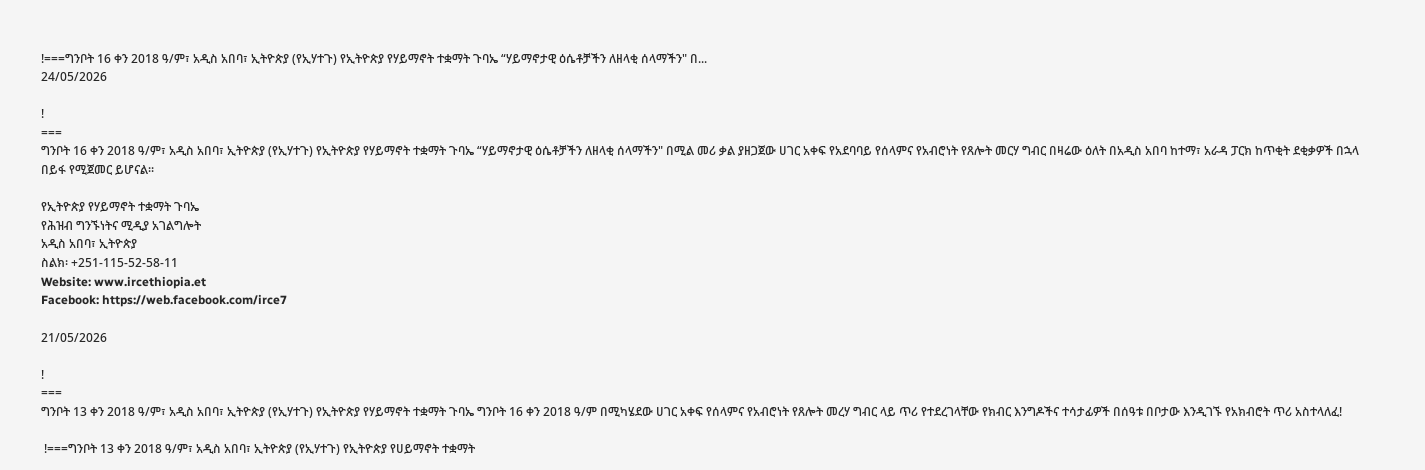!===ግንቦት 16 ቀን 2018 ዓ/ም፣ አዲስ አበባ፣ ኢትዮጵያ (የኢሃተጉ) የኢትዮጵያ የሃይማኖት ተቋማት ጉባኤ “ሃይማኖታዊ ዕሴቶቻችን ለዘላቂ ሰላማችን" በ...
24/05/2026

!
===
ግንቦት 16 ቀን 2018 ዓ/ም፣ አዲስ አበባ፣ ኢትዮጵያ (የኢሃተጉ) የኢትዮጵያ የሃይማኖት ተቋማት ጉባኤ “ሃይማኖታዊ ዕሴቶቻችን ለዘላቂ ሰላማችን" በሚል መሪ ቃል ያዘጋጀው ሀገር አቀፍ የአደባባይ የሰላምና የአብሮነት የጸሎት መርሃ ግብር በዛሬው ዕለት በአዲስ አበባ ከተማ፣ አራዳ ፓርክ ከጥቂት ደቂቃዎች በኋላ በይፋ የሚጀመር ይሆናል፡፡

የኢትዮጵያ የሃይማኖት ተቋማት ጉባኤ
የሕዝብ ግንኙነትና ሚዲያ አገልግሎት
አዲስ አበባ፣ ኢትዮጵያ
ስልክ፡ +251-115-52-58-11
Website: www.ircethiopia.et
Facebook: https://web.facebook.com/irce7

21/05/2026

!
===
ግንቦት 13 ቀን 2018 ዓ/ም፣ አዲስ አበባ፣ ኢትዮጵያ (የኢሃተጉ) የኢትዮጵያ የሃይማኖት ተቋማት ጉባኤ ግንቦት 16 ቀን 2018 ዓ/ም በሚካሄደው ሀገር አቀፍ የሰላምና የአብሮነት የጸሎት መረሃ ግብር ላይ ጥሪ የተደረገላቸው የክብር እንግዶችና ተሳታፊዎች በሰዓቱ በቦታው እንዲገኙ የአክብሮት ጥሪ አስተላለፈ!

 !===ግንቦት 13 ቀን 2018 ዓ/ም፣ አዲስ አበባ፣ ኢትዮጵያ (የኢሃተጉ) የኢትዮጵያ የሀይማኖት ተቋማት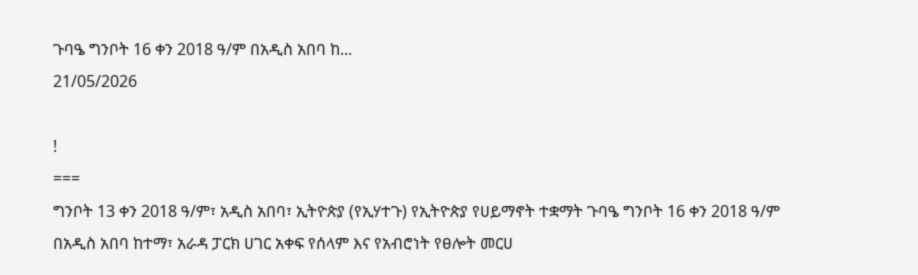ጉባዔ ግንቦት 16 ቀን 2018 ዓ/ም በአዲስ አበባ ከ...
21/05/2026

!
===
ግንቦት 13 ቀን 2018 ዓ/ም፣ አዲስ አበባ፣ ኢትዮጵያ (የኢሃተጉ) የኢትዮጵያ የሀይማኖት ተቋማት ጉባዔ ግንቦት 16 ቀን 2018 ዓ/ም በአዲስ አበባ ከተማ፣ አራዳ ፓርክ ሀገር አቀፍ የሰላም እና የአብሮነት የፀሎት መርሀ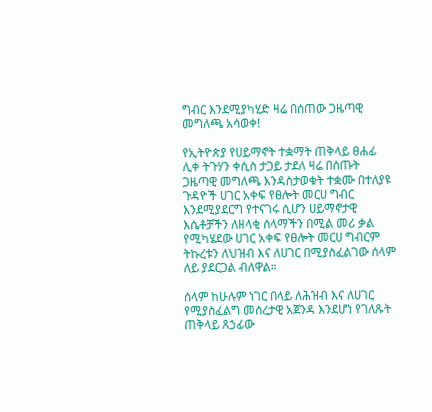ግብር እንደሚያካሂድ ዛሬ በሰጠው ጋዜጣዊ መግለጫ አሳወቀ!

የኢትዮጵያ የሀይማኖት ተቋማት ጠቅላይ ፀሐፊ ሊቀ ትጉሃን ቀሲስ ታጋይ ታደለ ዛሬ በሰጡት ጋዜጣዊ መግለጫ እንዳስታወቁት ተቋሙ በተለያዩ ጉዳዮች ሀገር አቀፍ የፀሎት መርሀ ግብር እንደሚያደርግ የተናገሩ ሲሆን ሀይማኖታዊ እሴቶቻችን ለዘላቂ ሰላማችን በሚል መሪ ቃል የሚካሄደው ሀገር አቀፍ የፀሎት መርሀ ግብርም ትኩረቱን ለህዝብ እና ለሀገር በሚያስፈልገው ሰላም ለይ ያደርጋል ብለዋል።

ሰላም ከሁሉም ነገር በላይ ለሕዝብ እና ለሀገር የሚያስፈልግ መሰረታዊ አጀንዳ እንደሆነ የገለጹት ጠቅላይ ጸኃፊው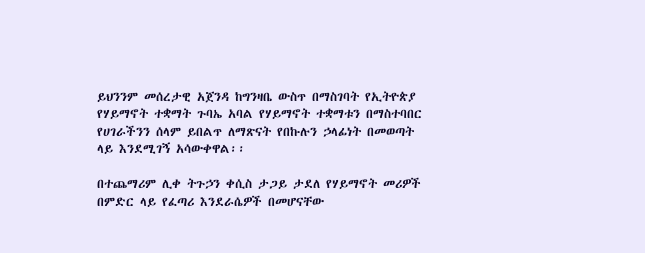ይህንንም መሰረታዊ አጀንዳ ከግንዛቤ ውስጥ በማስገባት የኢትዮጵያ የሃይማኖት ተቋማት ጉባኤ አባል የሃይማኖት ተቋማቱን በማስተባበር የሀገራችንን ሰላም ይበልጥ ለማጽናት የበኩሉን ኃላፊነት በመወጣት ላይ እንደሚገኝ አሳውቀዋል፡፡

በተጨማሪም ሊቀ ትጉኃን ቀሲስ ታጋይ ታደለ የሃይማኖት መሪዎች በምድር ላይ የፈጣሪ እንደራሴዎች በመሆናቸው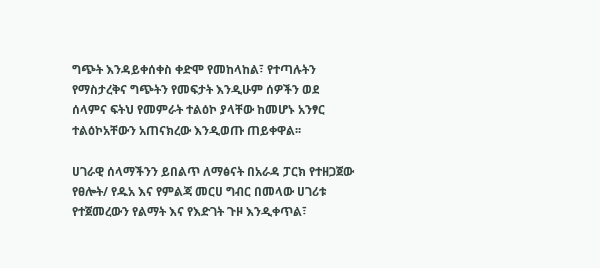ግጭት እንዳይቀሰቀስ ቀድሞ የመከላከል፣ የተጣሉትን የማስታረቅና ግጭትን የመፍታት እንዲሁም ሰዎችን ወደ ሰላምና ፍትህ የመምራት ተልዕኮ ያላቸው ከመሆኑ አንፃር ተልዕኮአቸውን አጠናክረው እንዲወጡ ጠይቀዋል፡፡

ሀገራዊ ሰላማችንን ይበልጥ ለማፅናት በአራዳ ፓርክ የተዘጋጀው የፀሎት/ የዱአ እና የምልጃ መርሀ ግብር በመላው ሀገሪቱ የተጀመረውን የልማት እና የእድገት ጉዞ እንዲቀጥል፣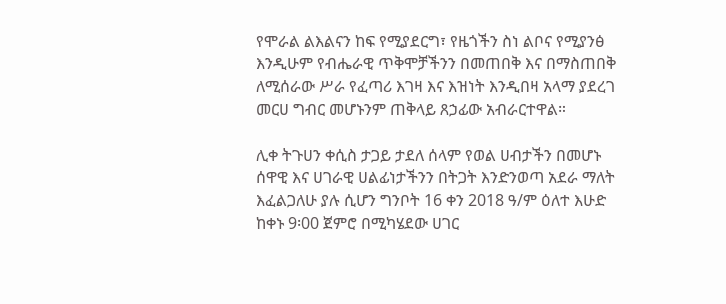የሞራል ልእልናን ከፍ የሚያደርግ፣ የዜጎችን ስነ ልቦና የሚያንፅ እንዲሁም የብሔራዊ ጥቅሞቻችንን በመጠበቅ እና በማስጠበቅ ለሚሰራው ሥራ የፈጣሪ እገዛ እና እዝነት እንዲበዛ አላማ ያደረገ መርሀ ግብር መሆኑንም ጠቅላይ ጸኃፊው አብራርተዋል።

ሊቀ ትጉሀን ቀሲስ ታጋይ ታደለ ሰላም የወል ሀብታችን በመሆኑ ሰዋዊ እና ሀገራዊ ሀልፊነታችንን በትጋት እንድንወጣ አደራ ማለት እፈልጋለሁ ያሉ ሲሆን ግንቦት 16 ቀን 2018 ዓ/ም ዕለተ እሁድ ከቀኑ 9፡00 ጀምሮ በሚካሄደው ሀገር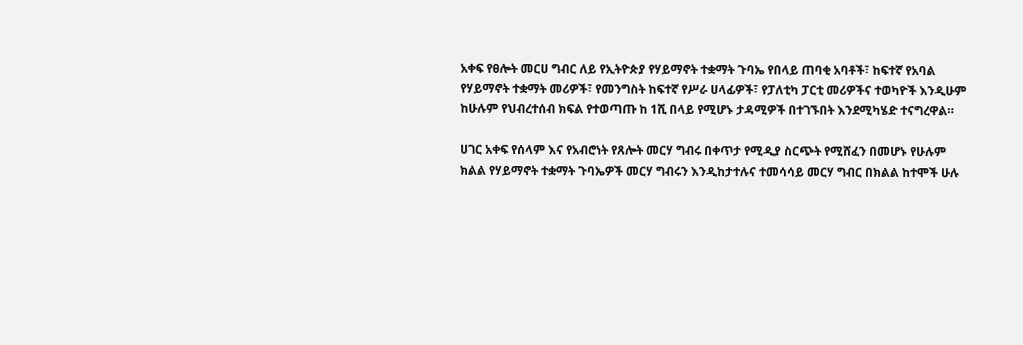አቀፍ የፀሎት መርሀ ግብር ለይ የኢትዮጵያ የሃይማኖት ተቋማት ጉባኤ የበላይ ጠባቂ አባቶች፣ ከፍተኛ የአባል የሃይማኖት ተቋማት መሪዎች፣ የመንግስት ከፍተኛ የሥራ ሀላፊዎች፣ የፓለቲካ ፓርቲ መሪዎችና ተወካዮች እንዲሁም ከሁሉም የህብረተሰብ ክፍል የተወጣጡ ከ 1ሺ በላይ የሚሆኑ ታዳሚዎች በተገኙበት እንደሚካሄድ ተናግረዋል።

ሀገር አቀፍ የሰላም እና የአብሮነት የጸሎት መርሃ ግብሩ በቀጥታ የሚዲያ ስርጭት የሚሸፈን በመሆኑ የሁሉም ክልል የሃይማኖት ተቋማት ጉባኤዎች መርሃ ግብሩን እንዲከታተሉና ተመሳሳይ መርሃ ግብር በክልል ከተሞች ሁሉ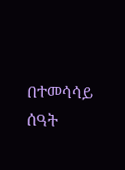በተመሳሳይ ሰዓት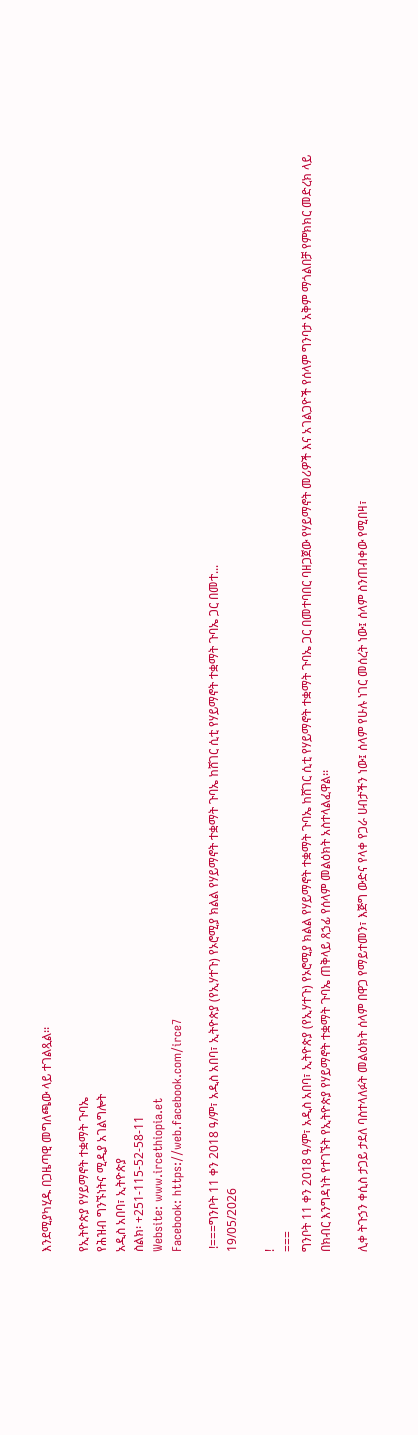እንደሚያካሂዱ በጋዜጣዊ መግለጫው ላይ ተገልጿል፡፡

የኢትዮጵያ የሃይማኖት ተቋማት ጉባኤ
የሕዝብ ግንኙነትና ሚዲያ አገልግሎት
አዲስ አበባ፣ ኢትዮጵያ
ስልክ፡ +251-115-52-58-11
Website: www.ircethiopia.et
Facebook: https://web.facebook.com/irce7

 !===ግንቦት 11 ቀን 2018 ዓ/ም፣ አዲስ አበባ፣ ኢትዮጵያ (የኢሃተጉ) የኦሮሚያ ክልል የሃይማኖት ተቋማት ጉባኤ ከሸገር ሲቲ የሃይማኖት ተቋማት ጉባኤ ጋር በመተ...
19/05/2026

!
===
ግንቦት 11 ቀን 2018 ዓ/ም፣ አዲስ አበባ፣ ኢትዮጵያ (የኢሃተጉ) የኦሮሚያ ክልል የሃይማኖት ተቋማት ጉባኤ ከሸገር ሲቲ የሃይማኖት ተቋማት ጉባኤ ጋር በመተባበር ባዘጋጀው የሃይማኖት መሪዎች እና አገልጋዮች የሰላም ግንባታ አቅም ማጎልበቻ የምክክር መድረክ ላይ በክብር እንግዳነት የተገኙት የኢትዮጵያ የሃይማኖት ተቋማት ጉባኤ ጠቅላይ ጸኃፊ የሰላም መልዕክት አስተላልፈዋል፡፡

ሊቀ ትጉኃን ቀሲስ ታጋይ ታደለ ባስተላለፉት መልዕክት ሰላም በዋጋ የማይተመን፣ እጅግ ውድና የላቀ የጋራ ሀብታችን ነው፤ ሰላም የሁሉ ነገር መሰረት ነው፤ ሰላም ስንጠብቀው የሚበዛ፣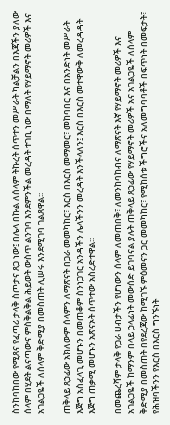ስንከባከበው የሚጸና የፈጣሪ ታላቅ ስጦታና ጸጋ ነው፤ በሌላ በኩል ለሰላም ትኩረት ሰጥተን መሥራት ካልቻልን በእጃችን ያለው ሰላም በሂደት ልናጣውና ምስቅልቅል ሕይወት ውስጥ ልንገባ እንደምንችል መረዳት ተገቢ ነው በማለት የሃይማኖት መሪዎች እና አገልጋዬች ለሰላም ቅድሚያ በመስጠት ሊሠሩ እንደሚገባ ገልጸዋል፡፡

ጠቅላይ ጸኃፊው አክለውም ሰላምን ለማጽናት በጋራ መመካከር፣ እርስ በእርስ መማመር፣ መከባበር እና በአንድነት መሥራት እጅግ አስፈላጊ መሆኑን በመጠቆም ስንነጋገር አንዳችን ሌላችንን መረዳት እንችላለን፤ እርስ በእርስ መተዋውቅ ለመረዳዳት እጅግ ጠቃሚ መሆኑን አጽናኦት ሰጥተው አስረድተዋል፡፡

በመጨረሻም ታላቅ የጋራ ሀብታችን የሆነውን ሰላም ለመጠበቅ፣ ለመንከባከብና ለማጽናት እኛ የሃይማኖት መሪዎች እና አገልጋዬች ከማንም በላይ ኃላፊነት መውሰድ ይገባናል ያሉት ጠቅላይ ጸኃፊው የሃይማኖት መሪዎች አና አገልጋዬች ለሰላም ቅድሚያ በመስጠት በየደረጃው ከሚገኙ ምዕመናን ጋር መመካከር፣ የሚከሰቱ ችግሮችና አለመግባባቶች በፍጥነት በመፍታት፣ የሕዝባችንን የእርስ በእርስ ግንኙነት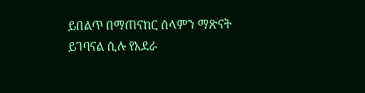ይበልጥ በማጠናከር ሰላምን ማጽናት ይገባናል ሲሉ የአደራ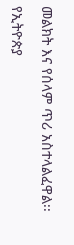መልክት እና የሰላም ጥሪ አስተላልፈዋል፡፡

የኢትዮጵያ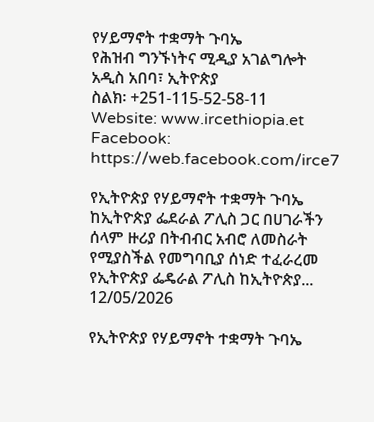የሃይማኖት ተቋማት ጉባኤ
የሕዝብ ግንኙነትና ሚዲያ አገልግሎት
አዲስ አበባ፣ ኢትዮጵያ
ስልክ፡ +251-115-52-58-11
Website: www.ircethiopia.et
Facebook: https://web.facebook.com/irce7

የኢትዮጵያ የሃይማኖት ተቋማት ጉባኤ ከኢትዮጵያ ፌደራል ፖሊስ ጋር በሀገራችን ሰላም ዙሪያ በትብብር አብሮ ለመስራት የሚያስችል የመግባቢያ ሰነድ ተፈራረመ  የኢትዮጵያ ፌዴራል ፖሊስ ከኢትዮጵያ...
12/05/2026

የኢትዮጵያ የሃይማኖት ተቋማት ጉባኤ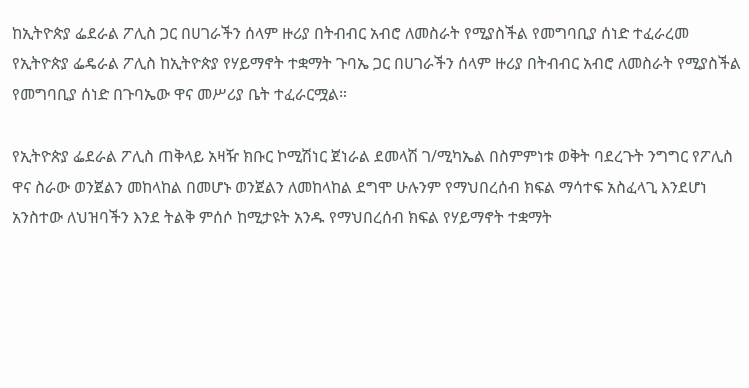ከኢትዮጵያ ፌደራል ፖሊስ ጋር በሀገራችን ሰላም ዙሪያ በትብብር አብሮ ለመስራት የሚያስችል የመግባቢያ ሰነድ ተፈራረመ
የኢትዮጵያ ፌዴራል ፖሊስ ከኢትዮጵያ የሃይማኖት ተቋማት ጉባኤ ጋር በሀገራችን ሰላም ዙሪያ በትብብር አብሮ ለመስራት የሚያስችል የመግባቢያ ሰነድ በጉባኤው ዋና መሥሪያ ቤት ተፈራርሟል።

የኢትዮጵያ ፌደራል ፖሊስ ጠቅላይ አዛዥ ክቡር ኮሚሽነር ጀነራል ደመላሽ ገ/ሚካኤል በስምምነቱ ወቅት ባደረጉት ንግግር የፖሊስ ዋና ስራው ወንጀልን መከላከል በመሆኑ ወንጀልን ለመከላከል ደግሞ ሁሉንም የማህበረሰብ ክፍል ማሳተፍ አስፈላጊ እንደሆነ አንስተው ለህዝባችን እንደ ትልቅ ምሰሶ ከሚታዩት አንዱ የማህበረሰብ ክፍል የሃይማኖት ተቋማት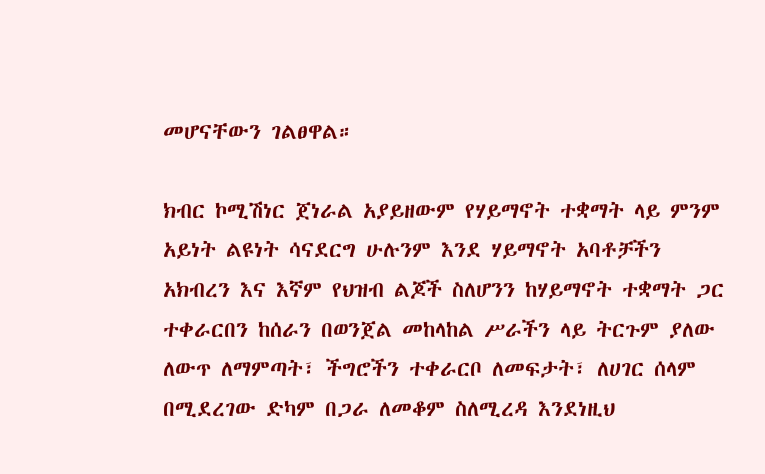መሆናቸውን ገልፀዋል።

ክብር ኮሚሽነር ጀነራል አያይዘውም የሃይማኖት ተቋማት ላይ ምንም አይነት ልዩነት ሳናደርግ ሁሉንም እንደ ሃይማኖት አባቶቻችን አክብረን እና እኛም የህዝብ ልጆች ስለሆንን ከሃይማኖት ተቋማት ጋር ተቀራርበን ከሰራን በወንጀል መከላከል ሥራችን ላይ ትርጉም ያለው ለውጥ ለማምጣት፣ ችግሮችን ተቀራርቦ ለመፍታት፣ ለሀገር ሰላም በሚደረገው ድካም በጋራ ለመቆም ስለሚረዳ እንደነዚህ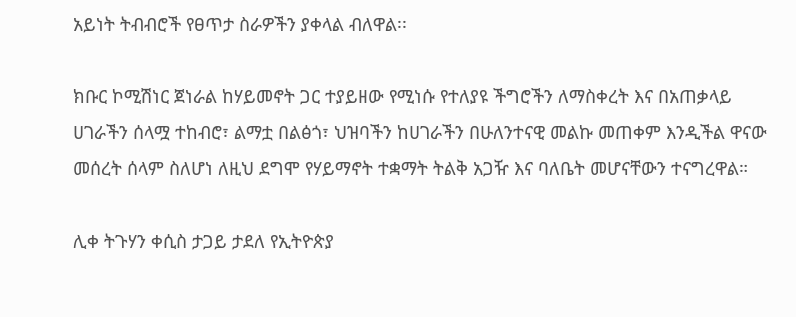አይነት ትብብሮች የፀጥታ ስራዎችን ያቀላል ብለዋል፡፡

ክቡር ኮሚሽነር ጀነራል ከሃይመኖት ጋር ተያይዘው የሚነሱ የተለያዩ ችግሮችን ለማስቀረት እና በአጠቃላይ ሀገራችን ሰላሟ ተከብሮ፣ ልማቷ በልፅጎ፣ ህዝባችን ከሀገራችን በሁለንተናዊ መልኩ መጠቀም እንዲችል ዋናው መሰረት ሰላም ስለሆነ ለዚህ ደግሞ የሃይማኖት ተቋማት ትልቅ አጋዥ እና ባለቤት መሆናቸውን ተናግረዋል።

ሊቀ ትጉሃን ቀሲስ ታጋይ ታደለ የኢትዮጵያ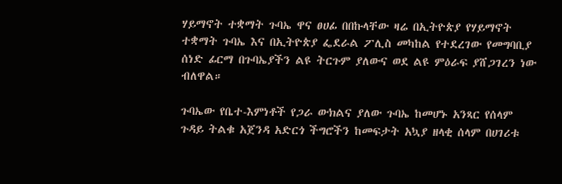ሃይማኖት ተቋማት ጉባኤ ዋና ፀሀፊ በበኩላቸው ዛሬ በኢትዮጵያ የሃይማኖት ተቋማት ጉባኤ እና በኢትዮጵያ ፌደራል ፖሊስ መካከል የተደረገው የመግባቢያ ሰነድ ፊርማ በጉባኤያችን ልዩ ትርጉም ያለውና ወደ ልዩ ምዕራፍ ያሸጋገረን ነው ብለዋል።

ጉባኤው የቤተ-እምነቶች የጋራ ውክልና ያለው ጉባኤ ከመሆኑ አንጻር የሰላም ጉዳይ ትልቁ አጀንዳ አድርጎ ችግሮችን ከመፍታት አኳያ ዘላቂ ሰላም በሀገሪቱ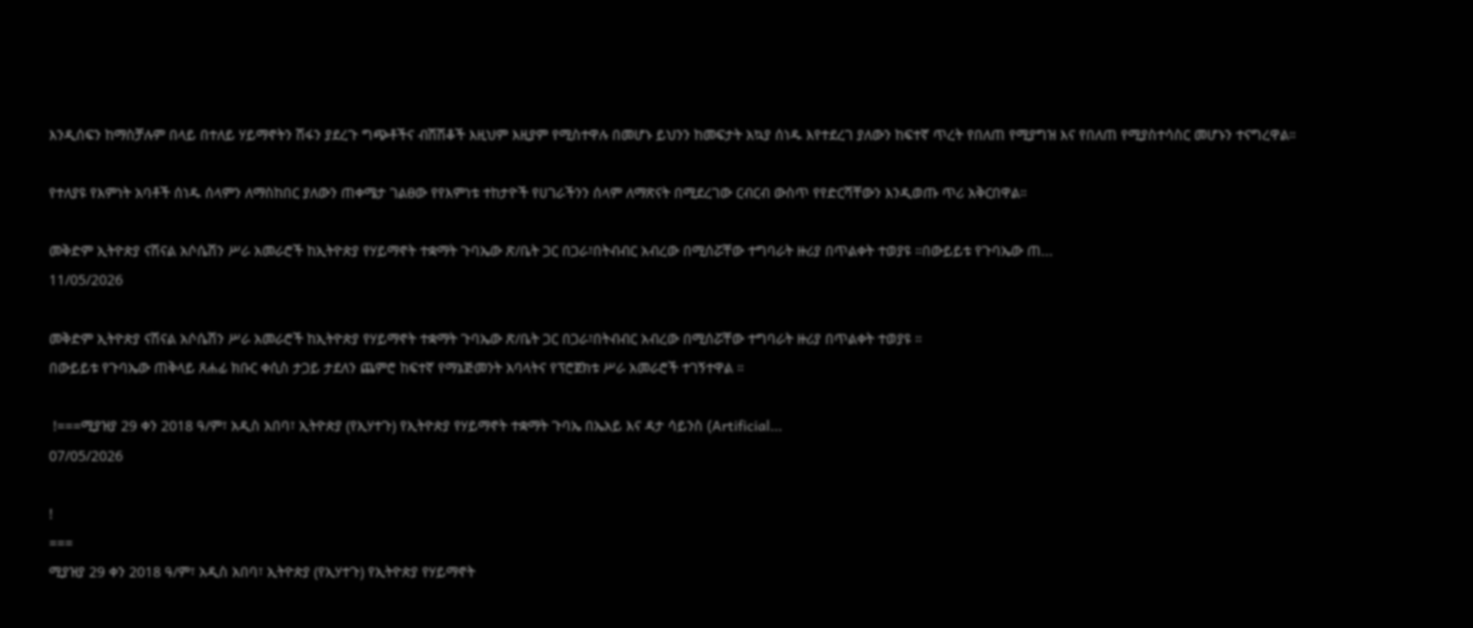እንዲሰፍን ከማስቻሉም በላይ በተለይ ሃይማኖትን ሽፋን ያደረጉ ግጭቶችና ብሽሽቆች እዚህም እዚያም የሚስተዋሉ በመሆኑ ይህንን ከመፍታት አኳያ ሰነዱ እየተደረገ ያለውን ከፍተኛ ጥረት የበለጠ የሚያግዝ እና የበለጠ የሚያስተሳስር መሆኑን ተናግረዋል።

የተለያዩ የእምነት አባቶች ሰነዱ ሰላምን ለማስከበር ያለውን ጠቀሜታ ገልፀው የየእምነቱ ተከታዮች የሀገራችንን ሰላም ለማጽናት በሚደረገው ርብርብ ውስጥ የየድርሻቸውን እንዲወጡ ጥሪ አቅርበዋል።

መቅድም ኢትዮጵያ ናሽናል አሶሴሽን ሥራ አመራሮች ከኢትዮጵያ የሃይማኖት ተቋማት ጉባኤው ጽ/ቤት ጋር በጋራ፣በትብብር አብረው በሚሰሯቸው ተግባራት ዙሪያ በጥልቀት ተወያዩ ።በውይይቱ የጉባኤው ጠ...
11/05/2026

መቅድም ኢትዮጵያ ናሽናል አሶሴሽን ሥራ አመራሮች ከኢትዮጵያ የሃይማኖት ተቋማት ጉባኤው ጽ/ቤት ጋር በጋራ፣በትብብር አብረው በሚሰሯቸው ተግባራት ዙሪያ በጥልቀት ተወያዩ ።
በውይይቱ የጉባኤው ጠቅላይ ጸሐፊ ክቡር ቀሲስ ታጋይ ታደለን ጨምሮ ከፍተኛ የማኔጅመንት አባላትና የፕሮጀክቱ ሥራ አመራሮች ተገኝተዋል ።

 !===ሚያዝያ 29 ቀን 2018 ዓ/ም፣ አዲስ አበባ፣ ኢትዮጵያ (የኢሃተጉ) የኢትዮጵያ የሃይማኖት ተቋማት ጉባኤ በኤአይ እና ዳታ ሳይንስ (Artificial...
07/05/2026

!
===
ሚያዝያ 29 ቀን 2018 ዓ/ም፣ አዲስ አበባ፣ ኢትዮጵያ (የኢሃተጉ) የኢትዮጵያ የሃይማኖት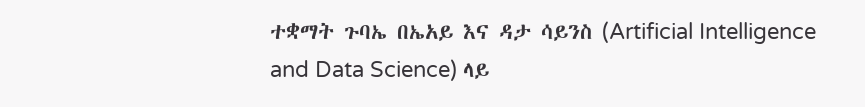ተቋማት ጉባኤ በኤአይ እና ዳታ ሳይንስ (Artificial Intelligence and Data Science) ላይ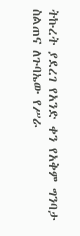ትኩረት ያደረገ የአንድ ቀን የአቅም ግንባታ ስልጠና ለጉባኤው የሥራ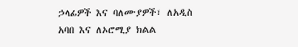ኃላፊዎች እና ባለሙያዎች፣ ለአዲስ አባበ እና ለኦሮሚያ ክልል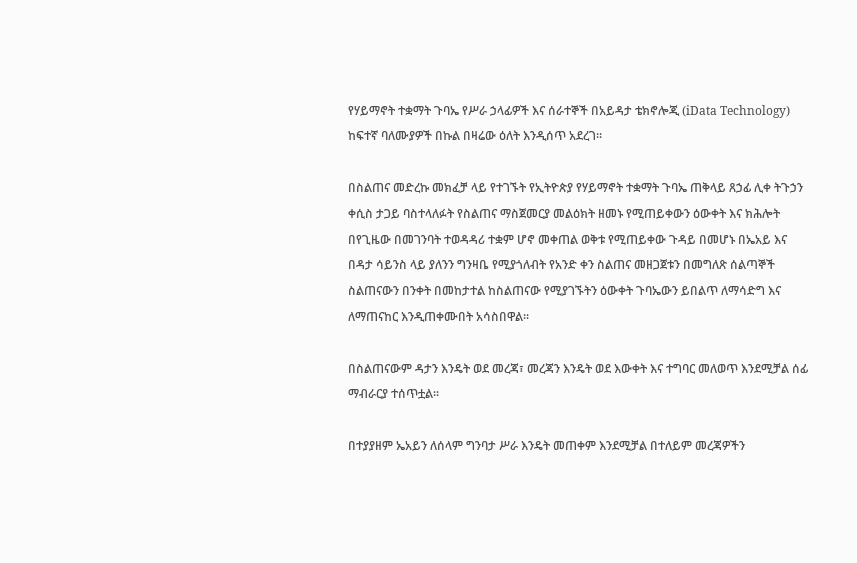የሃይማኖት ተቋማት ጉባኤ የሥራ ኃላፊዎች እና ሰራተኞች በአይዳታ ቴክኖሎጂ (iData Technology) ከፍተኛ ባለሙያዎች በኩል በዛሬው ዕለት እንዲሰጥ አደረገ፡፡

በስልጠና መድረኩ መክፈቻ ላይ የተገኙት የኢትዮጵያ የሃይማኖት ተቋማት ጉባኤ ጠቅላይ ጸኃፊ ሊቀ ትጉኃን ቀሲስ ታጋይ ባስተላለፉት የስልጠና ማስጀመርያ መልዕክት ዘመኑ የሚጠይቀውን ዕውቀት እና ክሕሎት በየጊዜው በመገንባት ተወዳዳሪ ተቋም ሆኖ መቀጠል ወቅቱ የሚጠይቀው ጉዳይ በመሆኑ በኤአይ እና በዳታ ሳይንስ ላይ ያለንን ግንዛቤ የሚያጎለብት የአንድ ቀን ስልጠና መዘጋጀቱን በመግለጽ ሰልጣኞች ስልጠናውን በንቀት በመከታተል ከስልጠናው የሚያገኙትን ዕውቀት ጉባኤውን ይበልጥ ለማሳድግ እና ለማጠናከር እንዲጠቀሙበት አሳስበዋል፡፡

በስልጠናውም ዳታን እንዴት ወደ መረጃ፣ መረጃን እንዴት ወደ እውቀት እና ተግባር መለወጥ እንደሚቻል ሰፊ ማብራርያ ተሰጥቷል፡፡

በተያያዘም ኤአይን ለሰላም ግንባታ ሥራ እንዴት መጠቀም እንደሚቻል በተለይም መረጃዎችን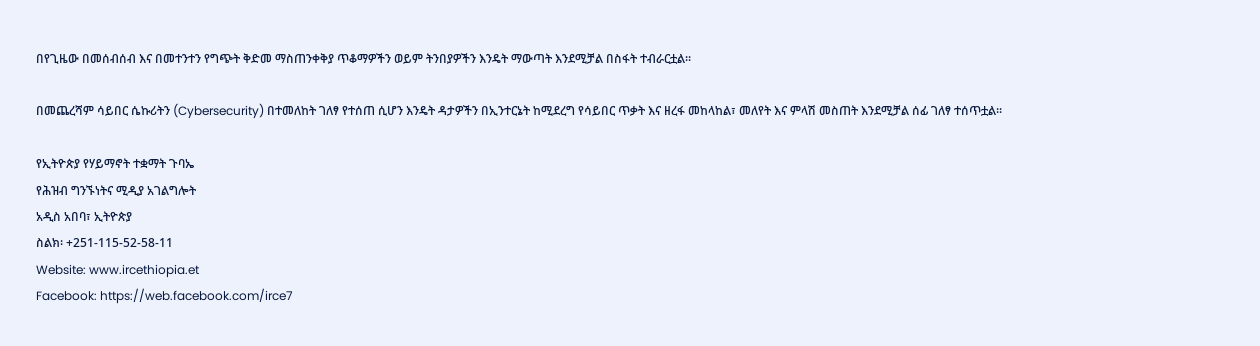በየጊዜው በመሰብሰብ እና በመተንተን የግጭት ቅድመ ማስጠንቀቅያ ጥቆማዎችን ወይም ትንበያዎችን እንዴት ማውጣት እንደሚቻል በስፋት ተብራርቷል፡፡

በመጨረሻም ሳይበር ሴኩሪትን (Cybersecurity) በተመለከት ገለፃ የተሰጠ ሲሆን እንዴት ዳታዎችን በኢንተርኔት ከሚደረግ የሳይበር ጥቃት እና ዘረፋ መከላከል፣ መለየት እና ምላሽ መስጠት እንደሚቻል ሰፊ ገለፃ ተሰጥቷል፡፡

የኢትዮጵያ የሃይማኖት ተቋማት ጉባኤ
የሕዝብ ግንኙነትና ሚዲያ አገልግሎት
አዲስ አበባ፣ ኢትዮጵያ
ስልክ፡ +251-115-52-58-11
Website: www.ircethiopia.et
Facebook: https://web.facebook.com/irce7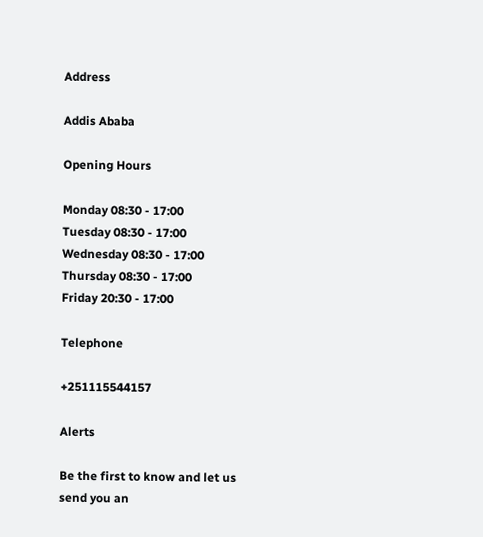Address

Addis Ababa

Opening Hours

Monday 08:30 - 17:00
Tuesday 08:30 - 17:00
Wednesday 08:30 - 17:00
Thursday 08:30 - 17:00
Friday 20:30 - 17:00

Telephone

+251115544157

Alerts

Be the first to know and let us send you an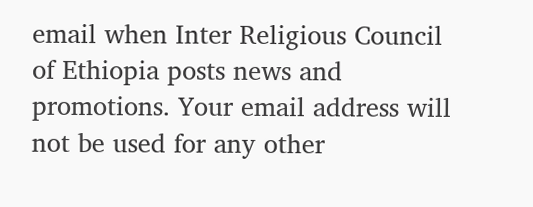email when Inter Religious Council of Ethiopia posts news and promotions. Your email address will not be used for any other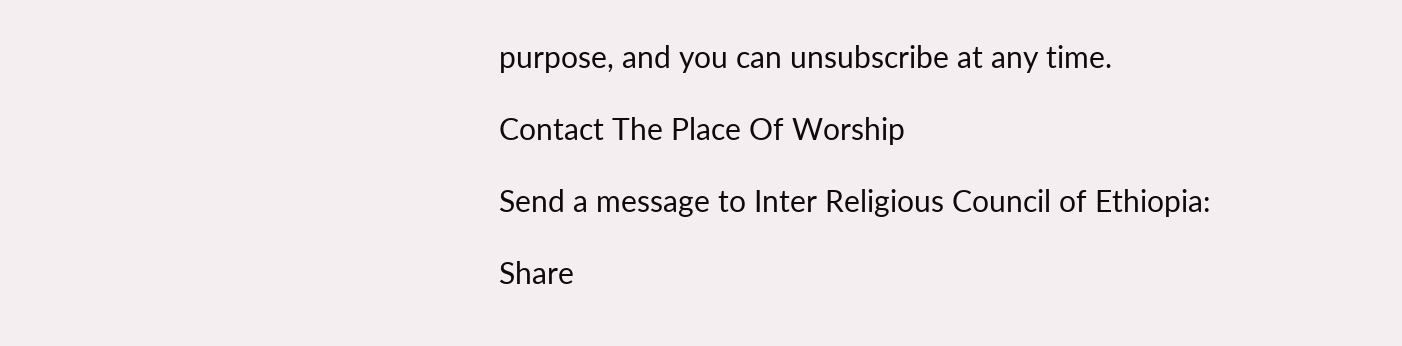purpose, and you can unsubscribe at any time.

Contact The Place Of Worship

Send a message to Inter Religious Council of Ethiopia:

Share